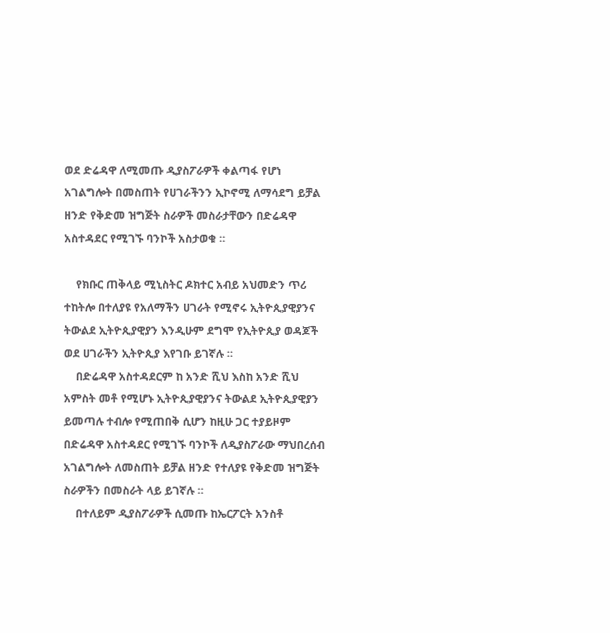ወደ ድሬዳዋ ለሚመጡ ዲያስፖራዎች ቀልጣፋ የሆነ አገልግሎት በመስጠት የሀገራችንን ኢኮኖሚ ለማሳደግ ይቻል ዘንድ የቅድመ ዝግጅት ስራዎች መስራታቸውን በድሬዳዋ አስተዳደር የሚገኙ ባንኮች አስታወቁ ።

    የክቡር ጠቅላይ ሚኒስትር ዶክተር አብይ አህመድን ጥሪ ተከትሎ በተለያዩ የአለማችን ሀገራት የሚኖሩ ኢትዮጲያዊያንና ትውልደ ኢትዮጲያዊያን እንዲሁም ደግሞ የኢትዮጲያ ወዳጆች ወደ ሀገራችን ኢትዮጲያ እየገቡ ይገኛሉ ።
    በድሬዳዋ አስተዳደርም ከ አንድ ሺህ እስከ አንድ ሺህ አምስት መቶ የሚሆኑ ኢትዮጲያዊያንና ትውልደ ኢትዮጲያዊያን ይመጣሉ ተብሎ የሚጠበቅ ሲሆን ከዚሁ ጋር ተያይዞም በድሬዳዋ አስተዳደር የሚገኙ ባንኮች ለዲያስፖራው ማህበረሰብ አገልግሎት ለመስጠት ይቻል ዘንድ የተለያዩ የቅድመ ዝግጅት ስራዎችን በመስራት ላይ ይገኛሉ ።
    በተለይም ዲያስፖራዎች ሲመጡ ከኤርፖርት አንስቶ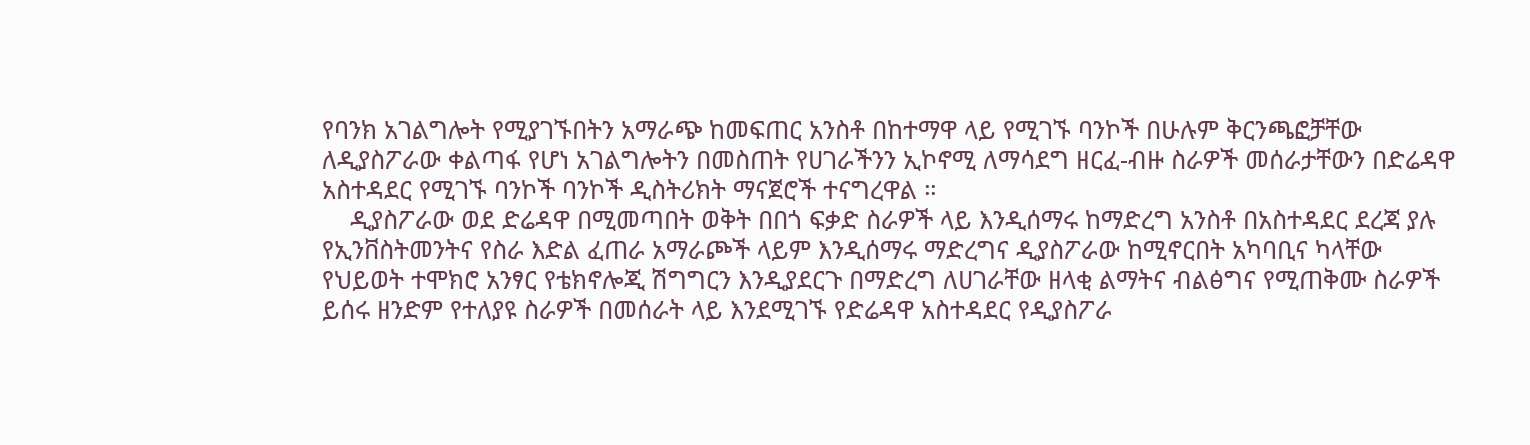የባንክ አገልግሎት የሚያገኙበትን አማራጭ ከመፍጠር አንስቶ በከተማዋ ላይ የሚገኙ ባንኮች በሁሉም ቅርንጫፎቻቸው ለዲያስፖራው ቀልጣፋ የሆነ አገልግሎትን በመስጠት የሀገራችንን ኢኮኖሚ ለማሳደግ ዘርፈ-ብዙ ስራዎች መሰራታቸውን በድሬዳዋ አስተዳደር የሚገኙ ባንኮች ባንኮች ዲስትሪክት ማናጀሮች ተናግረዋል ።
    ዲያስፖራው ወደ ድሬዳዋ በሚመጣበት ወቅት በበጎ ፍቃድ ስራዎች ላይ እንዲሰማሩ ከማድረግ አንስቶ በአስተዳደር ደረጃ ያሉ የኢንቨስትመንትና የስራ እድል ፈጠራ አማራጮች ላይም እንዲሰማሩ ማድረግና ዲያስፖራው ከሚኖርበት አካባቢና ካላቸው የህይወት ተሞክሮ አንፃር የቴክኖሎጂ ሽግግርን እንዲያደርጉ በማድረግ ለሀገራቸው ዘላቂ ልማትና ብልፅግና የሚጠቅሙ ስራዎች ይሰሩ ዘንድም የተለያዩ ስራዎች በመሰራት ላይ እንደሚገኙ የድሬዳዋ አስተዳደር የዲያስፖራ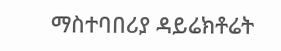ማስተባበሪያ ዳይሬክቶሬት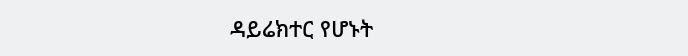ዳይሬክተር የሆኑት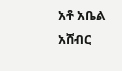አቶ አቤል አሸብር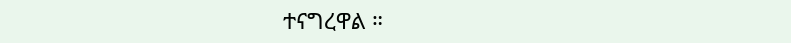ተናግረዋል ።